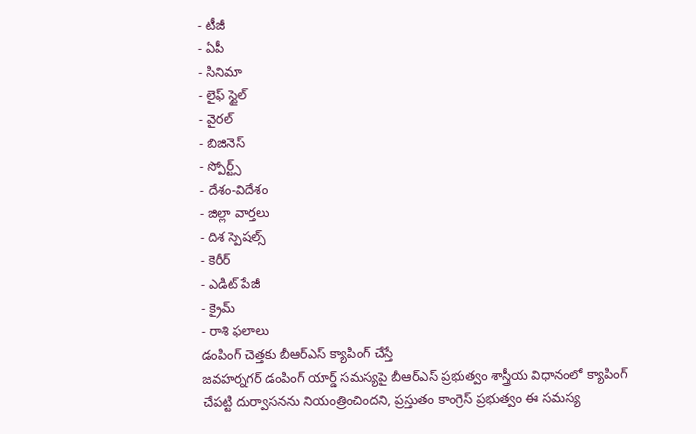- టీజీ
- ఏపీ
- సినిమా
- లైఫ్ స్టైల్
- వైరల్
- బిజినెస్
- స్పోర్ట్స్
- దేశం-విదేశం
- జిల్లా వార్తలు
- దిశ స్పెషల్స్
- కెరీర్
- ఎడిట్ పేజీ
- క్రైమ్
- రాశి ఫలాలు
డంపింగ్ చెత్తకు బీఆర్ఎస్ క్యాపింగ్ చేస్తే
జవహర్నగర్ డంపింగ్ యార్డ్ సమస్యపై బీఆర్ఎస్ ప్రభుత్వం శాస్త్రీయ విధానంలో క్యాపింగ్ చేపట్టి దుర్వాసనను నియంత్రించిందని, ప్రస్తుతం కాంగ్రెస్ ప్రభుత్వం ఈ సమస్య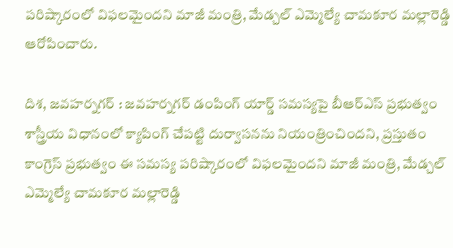పరిష్కారంలో విఫలమైందని మాజీ మంత్రి, మేడ్చల్ ఎమ్మెల్యే చామకూర మల్లారెడ్డి ఆరోపించారు.

దిశ, జవహర్నగర్ : జవహర్నగర్ డంపింగ్ యార్డ్ సమస్యపై బీఆర్ఎస్ ప్రభుత్వం శాస్త్రీయ విధానంలో క్యాపింగ్ చేపట్టి దుర్వాసనను నియంత్రించిందని, ప్రస్తుతం కాంగ్రెస్ ప్రభుత్వం ఈ సమస్య పరిష్కారంలో విఫలమైందని మాజీ మంత్రి, మేడ్చల్ ఎమ్మెల్యే చామకూర మల్లారెడ్డి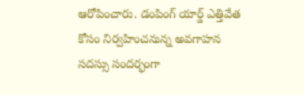ఆరోపించారు. డంపింగ్ యార్డ్ ఎత్తివేత కోసం నిర్వహించనున్న అవగాహన సదస్సు సందర్భంగా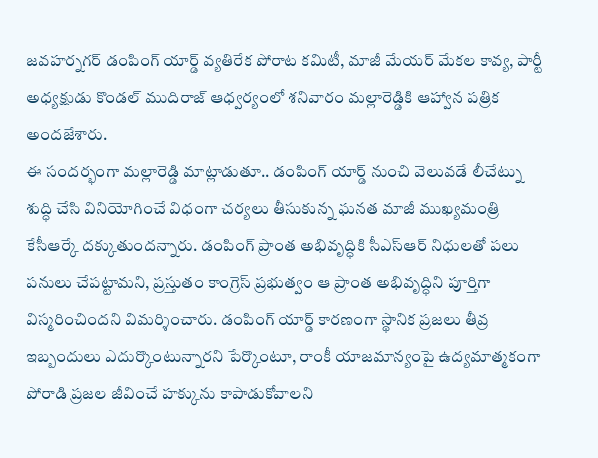జవహర్నగర్ డంపింగ్ యార్డ్ వ్యతిరేక పోరాట కమిటీ, మాజీ మేయర్ మేకల కావ్య, పార్టీ అధ్యక్షుడు కొండల్ ముదిరాజ్ ఆధ్వర్యంలో శనివారం మల్లారెడ్డికి ఆహ్వాన పత్రిక అందజేశారు.
ఈ సందర్భంగా మల్లారెడ్డి మాట్లాడుతూ.. డంపింగ్ యార్డ్ నుంచి వెలువడే లీచేట్ను శుద్ధి చేసి వినియోగించే విధంగా చర్యలు తీసుకున్న ఘనత మాజీ ముఖ్యమంత్రి కేసీఆర్కే దక్కుతుందన్నారు. డంపింగ్ ప్రాంత అభివృద్ధికి సీఎస్ఆర్ నిధులతో పలు పనులు చేపట్టామని, ప్రస్తుతం కాంగ్రెస్ ప్రభుత్వం ఆ ప్రాంత అభివృద్ధిని పూర్తిగా విస్మరించిందని విమర్శించారు. డంపింగ్ యార్డ్ కారణంగా స్థానిక ప్రజలు తీవ్ర ఇబ్బందులు ఎదుర్కొంటున్నారని పేర్కొంటూ, రాంకీ యాజమాన్యంపై ఉద్యమాత్మకంగా పోరాడి ప్రజల జీవించే హక్కును కాపాడుకోవాలని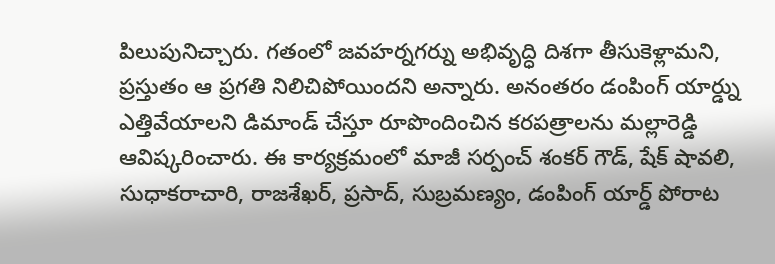పిలుపునిచ్చారు. గతంలో జవహర్నగర్ను అభివృద్ధి దిశగా తీసుకెళ్లామని, ప్రస్తుతం ఆ ప్రగతి నిలిచిపోయిందని అన్నారు. అనంతరం డంపింగ్ యార్డ్ను ఎత్తివేయాలని డిమాండ్ చేస్తూ రూపొందించిన కరపత్రాలను మల్లారెడ్డి ఆవిష్కరించారు. ఈ కార్యక్రమంలో మాజీ సర్పంచ్ శంకర్ గౌడ్, షేక్ షావలి, సుధాకరాచారి, రాజశేఖర్, ప్రసాద్, సుబ్రమణ్యం, డంపింగ్ యార్డ్ పోరాట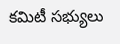కమిటీ సభ్యులు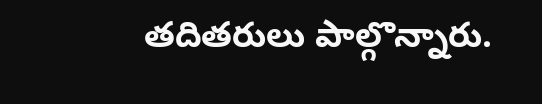తదితరులు పాల్గొన్నారు.